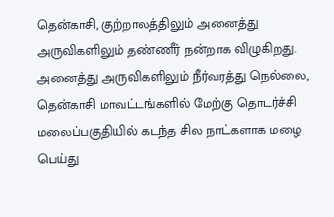தென்காசி, குற்றாலத்திலும் அனைத்து அருவிகளிலும் தண்ணீர் நன்றாக விழுகிறது. அனைத்து அருவிகளிலும் நீர்வரத்து நெல்லை, தென்காசி மாவட்டங்களில் மேற்கு தொடர்ச்சி மலைப்பகுதியில் கடந்த சில நாட்களாக மழை பெய்து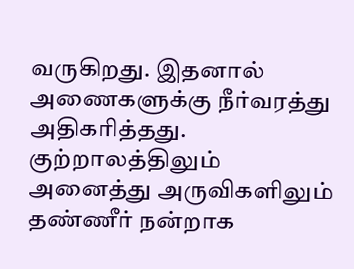வருகிறது. இதனால் அணைகளுக்கு நீர்வரத்து அதிகரித்தது. குற்றாலத்திலும் அனைத்து அருவிகளிலும் தண்ணீர் நன்றாக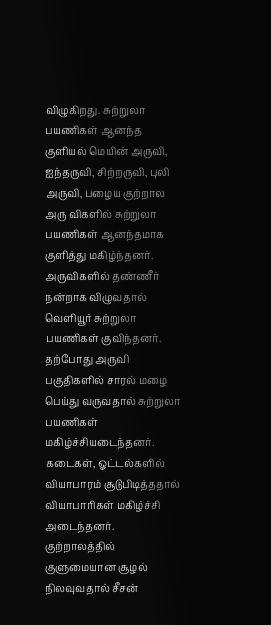விழுகிறது. சுற்றுலா பயணிகள் ஆனந்த குளியல் மெயின் அருவி, ஐந்தருவி, சிற்றருவி, புலி அருவி, பழைய குற்றால அரு விகளில் சுற்றுலா பயணிகள் ஆனந்தமாக குளித்து மகிழ்ந்தனர். அருவிகளில் தண்ணீர் நன்றாக விழுவதால் வெளியூர் சுற்றுலா பயணிகள் குவிந்தனர். தற்போது அருவி பகுதிகளில் சாரல் மழை பெய்து வருவதால் சுற்றுலா பயணிகள் மகிழ்ச்சியடைந்தனர். கடைகள், ஓட்டல்களில் வியாபாரம் சூடுபிடித்ததால் வியாபாரிகள் மகிழ்ச்சி அடைந்தனர். குற்றாலத்தில் குளுமையான சூழல் நிலவுவதால் சீசன்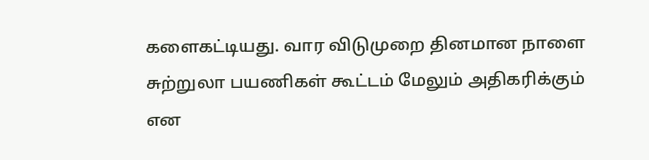களைகட்டியது. வார விடுமுறை தினமான நாளை சுற்றுலா பயணிகள் கூட்டம் மேலும் அதிகரிக்கும் என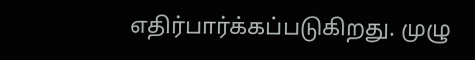எதிர்பார்க்கப்படுகிறது. முழு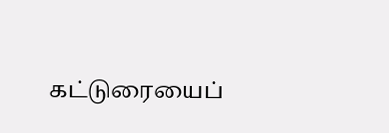கட்டுரையைப்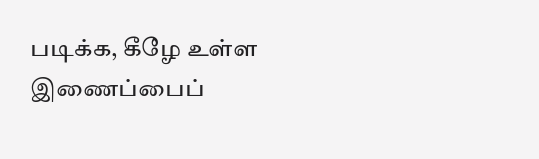படிக்க, கீழே உள்ள இணைப்பைப்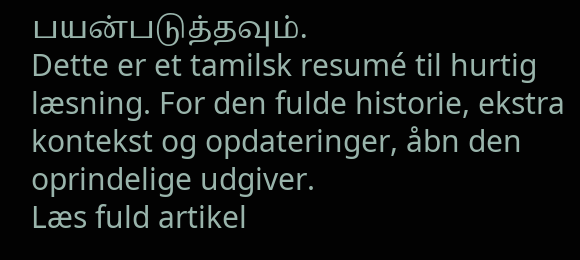பயன்படுத்தவும்.
Dette er et tamilsk resumé til hurtig læsning. For den fulde historie, ekstra kontekst og opdateringer, åbn den oprindelige udgiver.
Læs fuld artikel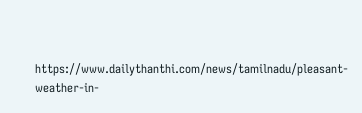https://www.dailythanthi.com/news/tamilnadu/pleasant-weather-in-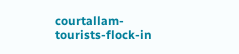courtallam-tourists-flock-in